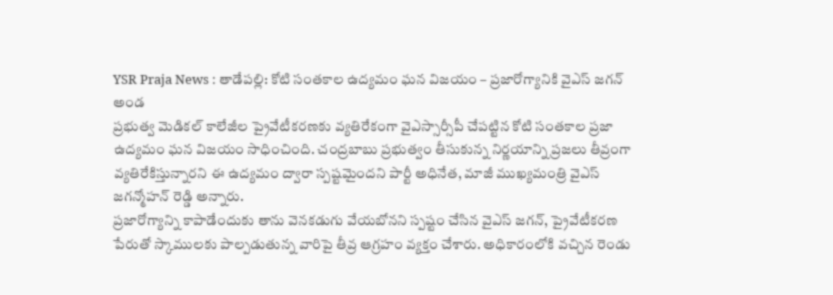YSR Praja News : తాడేపల్లి: కోటి సంతకాల ఉద్యమం ఘన విజయం – ప్రజారోగ్యానికి వైఎస్ జగన్ అండ
ప్రభుత్వ మెడికల్ కాలేజీల ప్రైవేటీకరణకు వ్యతిరేకంగా వైఎస్సార్సీపీ చేపట్టిన కోటి సంతకాల ప్రజా ఉద్యమం ఘన విజయం సాధించింది. చంద్రబాబు ప్రభుత్వం తీసుకున్న నిర్ణయాన్ని ప్రజలు తీవ్రంగా వ్యతిరేకిస్తున్నారని ఈ ఉద్యమం ద్వారా స్పష్టమైందని పార్టీ అధినేత, మాజీ ముఖ్యమంత్రి వైఎస్ జగన్మోహన్ రెడ్డి అన్నారు.
ప్రజారోగ్యాన్ని కాపాడేందుకు తాను వెనకడుగు వేయబోనని స్పష్టం చేసిన వైఎస్ జగన్, ప్రైవేటీకరణ పేరుతో స్కాములకు పాల్పడుతున్న వారిపై తీవ్ర ఆగ్రహం వ్యక్తం చేశారు. అధికారంలోకి వచ్చిన రెండు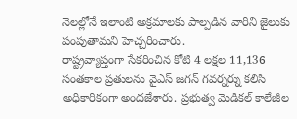నెలల్లోనే ఇలాంటి అక్రమాలకు పాల్పడిన వారిని జైలుకు పంపుతామని హెచ్చరించారు.
రాష్ట్రవ్యాప్తంగా సేకరించిన కోటి 4 లక్షల 11,136 సంతకాల ప్రతులను వైఎస్ జగన్ గవర్నర్ను కలిసి అధికారికంగా అందజేశారు. ప్రభుత్వ మెడికల్ కాలేజీల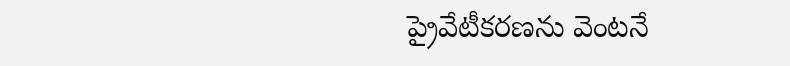ప్రైవేటీకరణను వెంటనే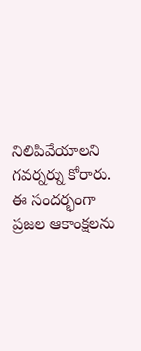నిలిపివేయాలని గవర్నర్ను కోరారు. ఈ సందర్భంగా ప్రజల ఆకాంక్షలను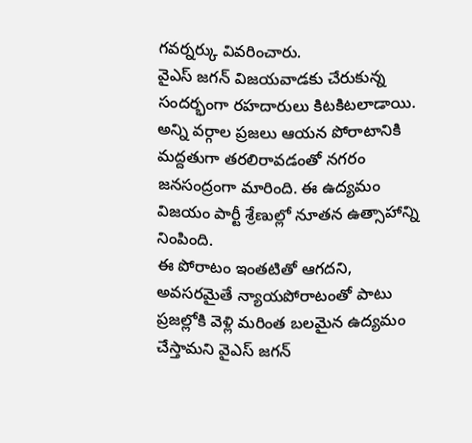గవర్నర్కు వివరించారు.
వైఎస్ జగన్ విజయవాడకు చేరుకున్న సందర్భంగా రహదారులు కిటకిటలాడాయి. అన్ని వర్గాల ప్రజలు ఆయన పోరాటానికి మద్దతుగా తరలిరావడంతో నగరం జనసంద్రంగా మారింది. ఈ ఉద్యమం విజయం పార్టీ శ్రేణుల్లో నూతన ఉత్సాహాన్ని నింపింది.
ఈ పోరాటం ఇంతటితో ఆగదని, అవసరమైతే న్యాయపోరాటంతో పాటు ప్రజల్లోకి వెళ్లి మరింత బలమైన ఉద్యమం చేస్తామని వైఎస్ జగన్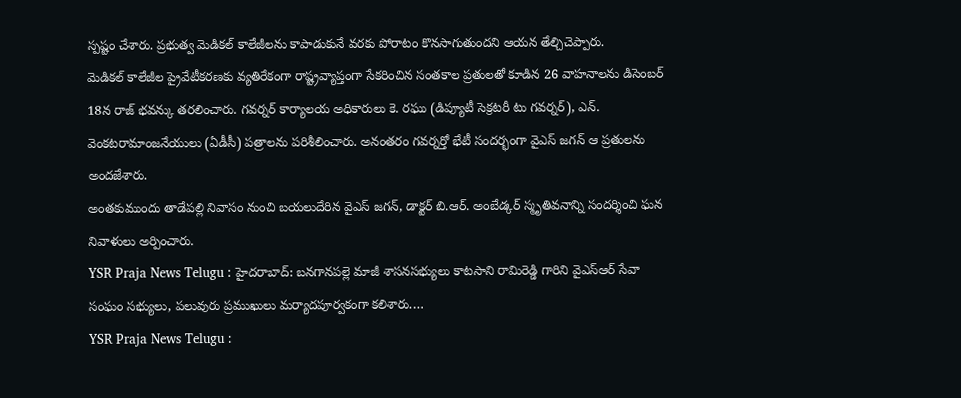స్పష్టం చేశారు. ప్రభుత్వ మెడికల్ కాలేజీలను కాపాడుకునే వరకు పోరాటం కొనసాగుతుందని ఆయన తేల్చిచెప్పారు.
మెడికల్ కాలేజీల ప్రైవేటీకరణకు వ్యతిరేకంగా రాష్ట్రవ్యాప్తంగా సేకరించిన సంతకాల ప్రతులతో కూడిన 26 వాహనాలను డిసెంబర్ 18న రాజ్ భవన్కు తరలించారు. గవర్నర్ కార్యాలయ అధికారులు కె. రఘు (డిప్యూటీ సెక్రటరీ టు గవర్నర్), ఎన్. వెంకటరామాంజనేయులు (ఏడీసీ) పత్రాలను పరిశీలించారు. అనంతరం గవర్నర్తో భేటీ సందర్భంగా వైఎస్ జగన్ ఆ ప్రతులను అందజేశారు.
అంతకుముందు తాడేపల్లి నివాసం నుంచి బయలుదేరిన వైఎస్ జగన్, డాక్టర్ బి.ఆర్. అంబేడ్కర్ స్మృతివనాన్ని సందర్శించి ఘన నివాళులు అర్పించారు.
YSR Praja News Telugu : హైదరాబాద్: బనగానపల్లె మాజీ శాసనసభ్యులు కాటసాని రామిరెడ్డి గారిని వైఎస్ఆర్ సేవా సంఘం సభ్యులు, పలువురు ప్రముఖులు మర్యాదపూర్వకంగా కలిశారు.…
YSR Praja News Telugu :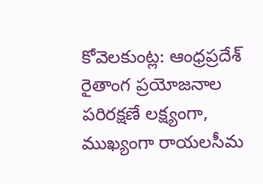కోవెలకుంట్ల: ఆంధ్రప్రదేశ్ రైతాంగ ప్రయోజనాల పరిరక్షణే లక్ష్యంగా, ముఖ్యంగా రాయలసీమ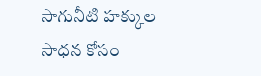సాగునీటి హక్కుల సాధన కోసం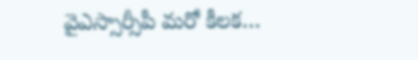వైఎస్సార్సీపీ మరో కీలక…